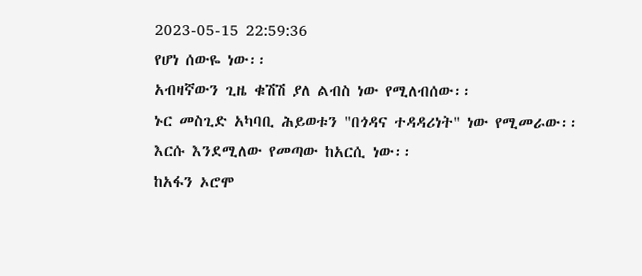2023-05-15 22:59:36
የሆነ ሰውዬ ነው፡፡
አብዛኛውን ጊዜ ቁሽሽ ያለ ልብስ ነው የሚለብሰው፡፡
ኑር መስጊድ አካባቢ ሕይወቱን "በጎዳና ተዳዳሪነት" ነው የሚመራው፡፡
እርሱ እንደሚለው የመጣው ከአርሲ ነው፡፡
ከአፋን ኦሮሞ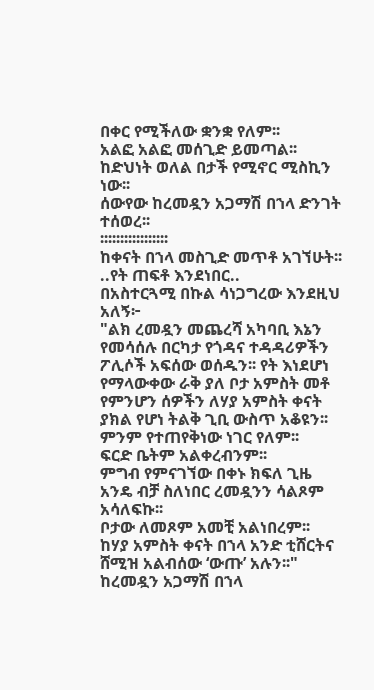በቀር የሚችለው ቋንቋ የለም፡፡
አልፎ አልፎ መሰጊድ ይመጣል፡፡
ከድህነት ወለል በታች የሚኖር ሚስኪን ነው፡፡
ሰውየው ከረመዷን አጋማሽ በኀላ ድንገት ተሰወረ፡፡
፡፡፡፡፡፡፡፡፡፡፡፡፡፡፡፡፡
ከቀናት በኀላ መስጊድ መጥቶ አገኘሁት፡፡
..የት ጠፍቶ እንደነበር..
በአስተርጓሚ በኩል ሳነጋግረው እንደዚህ አለኝ፦
"ልክ ረመዷን መጨረሻ አካባቢ እኔን የመሳሰሉ በርካታ የጎዳና ተዳዳሪዎችን ፖሊሶች አፍሰው ወሰዱን፡፡ የት እነደሆነ የማላውቀው ራቅ ያለ ቦታ አምስት መቶ የምንሆን ሰዎችን ለሃያ አምስት ቀናት ያክል የሆነ ትልቅ ጊቢ ውስጥ አቆዩን፡፡
ምንም የተጠየቅነው ነገር የለም፡፡
ፍርድ ቤትም አልቀረብንም፡፡
ምግብ የምናገኘው በቀኑ ክፍለ ጊዜ አንዴ ብቻ ስለነበር ረመዷንን ሳልጾም አሳለፍኩ፡፡
ቦታው ለመጾም አመቺ አልነበረም፡፡
ከሃያ አምስት ቀናት በኀላ አንድ ቲሸርትና ሸሚዝ አልብሰው ‘ውጡ’ አሉን፡፡"
ከረመዷን አጋማሽ በኀላ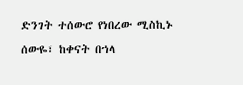ድንገት ተሰውሮ የነበረው ሚስኪኑ ሰውዬ፣ ከቀናት በኀላ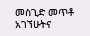መስጊድ መጥቶ አገኘሁትና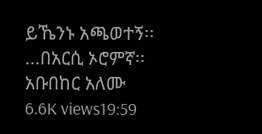ይኼንኑ አጫወተኝ፡፡
...በአርሲ ኦሮምኛ፡፡
አቡበከር አለሙ
6.6K views19:59